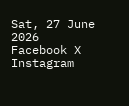Sat, 27 June 2026
Facebook X Instagram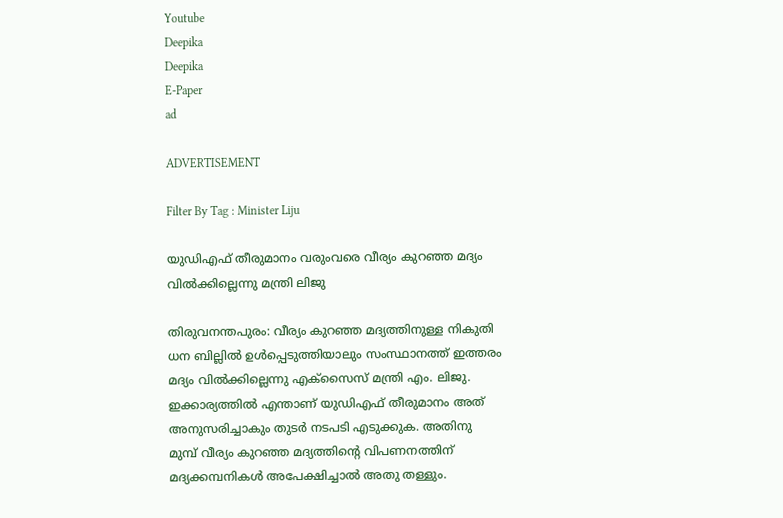Youtube
Deepika
Deepika
E-Paper
ad

ADVERTISEMENT

Filter By Tag : Minister Liju

യുഡിഎഫ് തീരുമാനം വരുംവരെ വീര്യം കുറഞ്ഞ മദ്യം വിൽക്കില്ലെന്നു മന്ത്രി ലിജു

തിരുവനന്തപുരം: വീര്യം കുറഞ്ഞ മദ്യത്തിനുള്ള നികുതി ധന ബില്ലിൽ ഉൾപ്പെടുത്തിയാലും സംസ്ഥാനത്ത് ഇത്തരം മദ്യം വിൽക്കില്ലെന്നു എക്സൈസ് മന്ത്രി എം. ലിജു. ഇക്കാര്യത്തിൽ എന്താണ് യുഡിഎഫ് തീരുമാനം അത് അനുസരിച്ചാകും തുടർ നടപടി എടുക്കുക. അതിനു മുമ്പ്‌ വീര്യം കുറഞ്ഞ മദ്യത്തിന്‍റെ വിപണനത്തിന് മദ്യക്കമ്പനികൾ അപേക്ഷിച്ചാൽ അതു തള്ളും.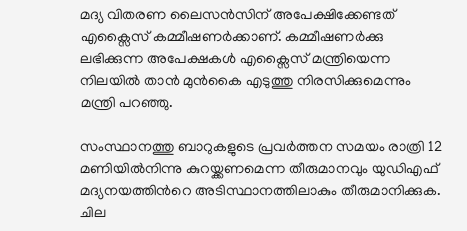മദ്യ വിതരണ ലൈസൻസിന് അപേക്ഷിക്കേണ്ടത് എക്സൈസ് കമ്മീഷണർക്കാണ്. കമ്മീഷണർക്കു ലഭിക്കുന്ന അപേക്ഷകൾ എക്സൈസ് മന്ത്രിയെന്ന നിലയിൽ താൻ മുൻകൈ എടുത്തു നിരസിക്കുമെന്നും മന്ത്രി പറഞ്ഞു.

സംസ്ഥാനത്തു ബാറുകളുടെ പ്രവർത്തന സമയം രാത്രി 12 മണിയിൽനിന്നു കുറയ്ക്കണമെന്ന തീരുമാനവും യുഡിഎഫ് മദ്യനയത്തിന്‍റെ അടിസ്ഥാനത്തിലാകും തീരുമാനിക്കുക. ചില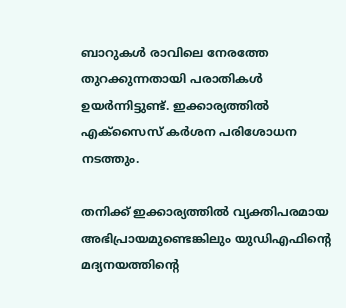ബാറുകൾ രാവിലെ നേരത്തേ തുറക്കുന്നതായി പരാതികൾ ഉയർന്നിട്ടുണ്ട്. ഇക്കാര്യത്തിൽ എക്സൈസ് കർശന പരിശോധന നടത്തും.

തനിക്ക് ഇക്കാര്യത്തിൽ വ്യക്തിപരമായ അഭിപ്രായമുണ്ടെങ്കിലും യുഡിഎഫിന്‍റെ മദ്യനയത്തിന്‍റെ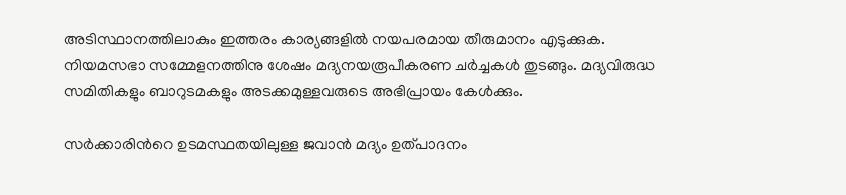അടിസ്ഥാനത്തിലാകും ഇത്തരം കാര്യങ്ങളിൽ നയപരമായ തീരുമാനം എടുക്കുക. നിയമസഭാ സമ്മേളനത്തിനു ശേഷം മദ്യനയരൂപീകരണ ചർച്ചകൾ തുടങ്ങും. മദ്യവിരുദ്ധ സമിതികളും ബാറുടമകളും അടക്കമുള്ളവരുടെ അഭിപ്രായം കേൾക്കും.

സർക്കാരിന്‍റെ ഉടമസ്ഥതയിലുള്ള ജവാൻ മദ്യം ഉത്പാദനം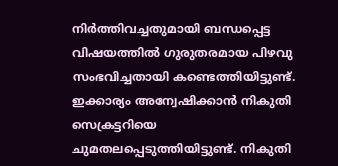നിർത്തിവച്ചതുമായി ബന്ധപ്പെട്ട വിഷയത്തിൽ ഗുരുതരമായ പിഴവു സംഭവിച്ചതായി കണ്ടെത്തിയിട്ടുണ്ട്. ഇക്കാര്യം അന്വേഷിക്കാൻ നികുതി സെക്രട്ടറിയെ ചുമതലപ്പെടുത്തിയിട്ടുണ്ട്. നികുതി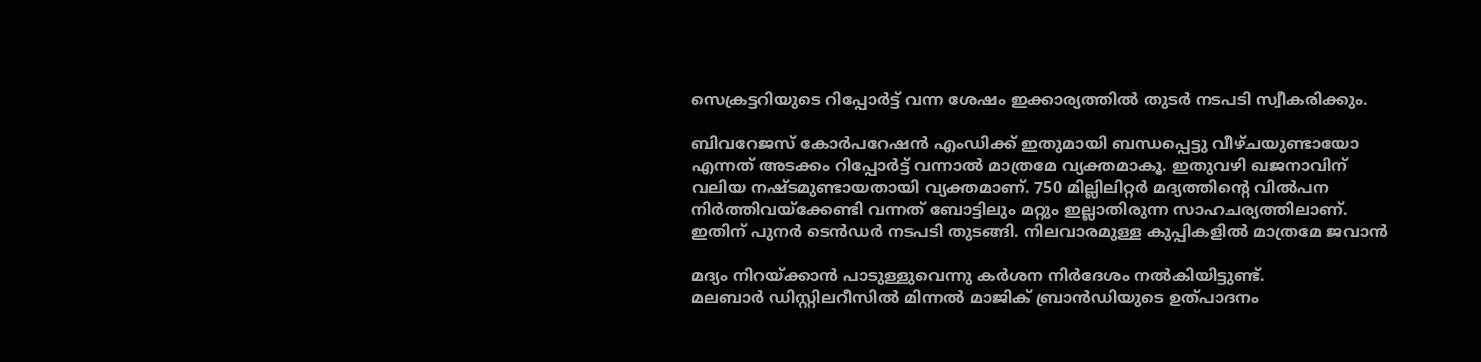സെക്രട്ടറിയുടെ റിപ്പോർട്ട് വന്ന ശേഷം ഇക്കാര്യത്തിൽ തുടർ നടപടി സ്വീകരിക്കും.

ബിവറേജസ് കോർപറേഷൻ എംഡിക്ക് ഇതുമായി ബന്ധപ്പെട്ടു വീഴ്ചയുണ്ടായോ എന്നത് അടക്കം റിപ്പോർട്ട് വന്നാൽ മാത്രമേ വ്യക്തമാകൂ. ഇതുവഴി ഖജനാവിന് വലിയ നഷ്ടമുണ്ടായതായി വ്യക്തമാണ്. 750 മില്ലിലിറ്റർ മദ്യത്തിന്‍റെ വിൽപന നിർത്തിവയ്ക്കേണ്ടി വന്നത് ബോട്ടിലും മറ്റും ഇല്ലാതിരുന്ന സാഹചര്യത്തിലാണ്. ഇതിന് പുനർ ടെൻഡർ നടപടി തുടങ്ങി. നിലവാരമുള്ള കുപ്പികളിൽ മാത്രമേ ജവാൻ

മദ്യം നിറയ്ക്കാൻ പാടുള്ളുവെന്നു കർശന നിർദേശം നൽകിയിട്ടുണ്ട്.
മലബാർ ഡിസ്റ്റിലറീസിൽ മിന്നൽ മാജിക് ബ്രാൻഡിയുടെ ഉത്പാദനം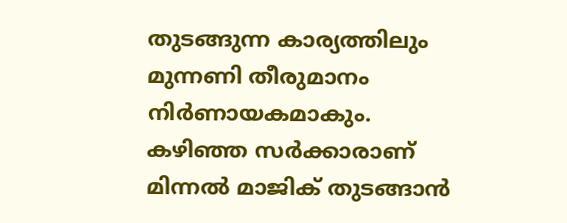തുടങ്ങുന്ന കാര്യത്തിലും മുന്നണി തീരുമാനം നിർണായകമാകും. കഴിഞ്ഞ സർക്കാരാണ് മിന്നൽ മാജിക് തുടങ്ങാൻ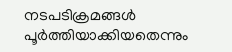നടപടിക്രമങ്ങൾ പൂർത്തിയാക്കിയതെന്നും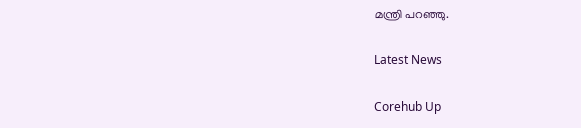മന്ത്രി പറഞ്ഞു.

Latest News

Corehub Up